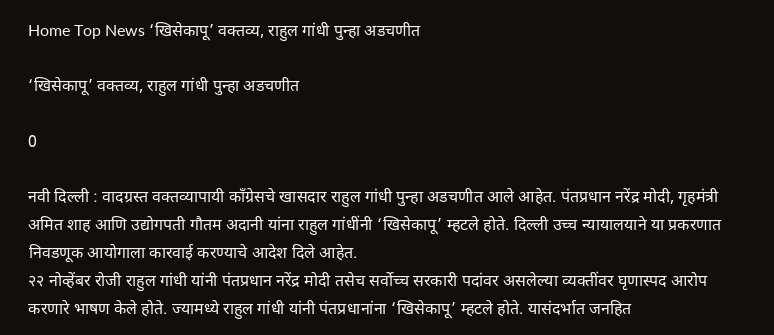Home Top News ‘खिसेकापू’ वक्तव्य, राहुल गांधी पुन्हा अडचणीत

‘खिसेकापू’ वक्तव्य, राहुल गांधी पुन्हा अडचणीत

0

नवी दिल्ली : वादग्रस्त वक्तव्यापायी काँग्रेसचे खासदार राहुल गांधी पुन्हा अडचणीत आले आहेत. पंतप्रधान नरेंद्र मोदी, गृहमंत्री अमित शाह आणि उद्योगपती गौतम अदानी यांना राहुल गांधींनी ‘खिसेकापू’ म्हटले होते. दिल्ली उच्च न्यायालयाने या प्रकरणात निवडणूक आयोगाला कारवाई करण्याचे आदेश दिले आहेत.
२२ नोव्हेंबर रोजी राहुल गांधी यांनी पंतप्रधान नरेंद्र मोदी तसेच सर्वोच्च सरकारी पदांवर असलेल्या व्यक्तींवर घृणास्पद आरोप करणारे भाषण केले होते. ज्यामध्ये राहुल गांधी यांनी पंतप्रधानांना ‘खिसेकापू’ म्हटले होते. यासंदर्भात जनहित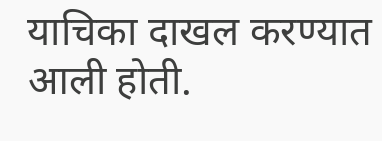याचिका दाखल करण्यात आली होती.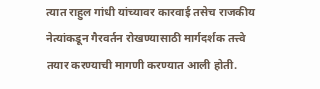त्यात राहुल गांधी यांच्यावर कारवाई तसेच राजकीय नेत्यांकडून गैरवर्तन रोखण्यासाठी मार्गदर्शक तत्त्वे तयार करण्याची मागणी करण्यात आली होती.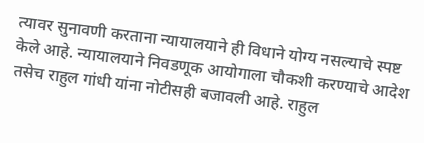त्यावर सुनावणी करताना न्यायालयाने ही विधाने योग्य नसल्याचे स्पष्ट केले आहे. न्यायालयाने निवडणूक आयोगाला चौकशी करण्याचे आदेश तसेच राहुल गांधी यांना नोटीसही बजावली आहे. राहुल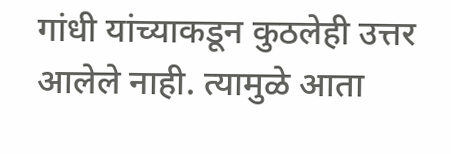गांधी यांच्याकडून कुठलेही उत्तर आलेले नाही. त्यामुळे आता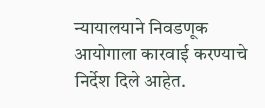न्यायालयाने निवडणूक आयोगाला कारवाई करण्याचे निर्देश दिले आहेत.